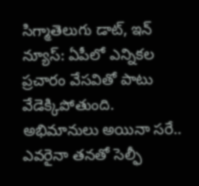సిగ్మాతెలుగు డాట్, ఇన్ న్యూస్: ఏపీలో ఎన్నికల ప్రచారం వేసవితో పాటు వేడెక్కిపోతుంది. అభిమానులు అయినా సరే.. ఎవరైనా తనతో సెల్ఫీ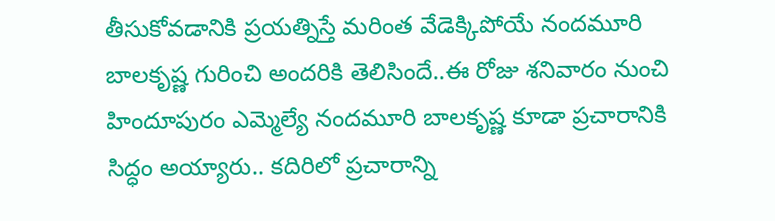తీసుకోవడానికి ప్రయత్నిస్తే మరింత వేడెక్కిపోయే నందమూరి బాలకృష్ణ గురించి అందరికి తెలిసిందే..ఈ రోజు శనివారం నుంచి హిందూపురం ఎమ్మెల్యే నందమూరి బాలకృష్ణ కూడా ప్రచారానికి సిద్ధం అయ్యారు.. కదిరిలో ప్రచారాన్ని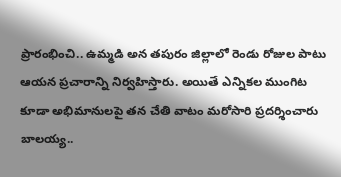ప్రారంభించి.. ఉమ్మడి అన తపురం జిల్లాలో రెండు రోజుల పాటు ఆయన ప్రచారాన్ని నిర్వహిస్తారు. అయితే ఎన్నికల ముంగిట కూడా అభిమానులపై తన చేతి వాటం మరోసారి ప్రదర్శించారు బాలయ్య..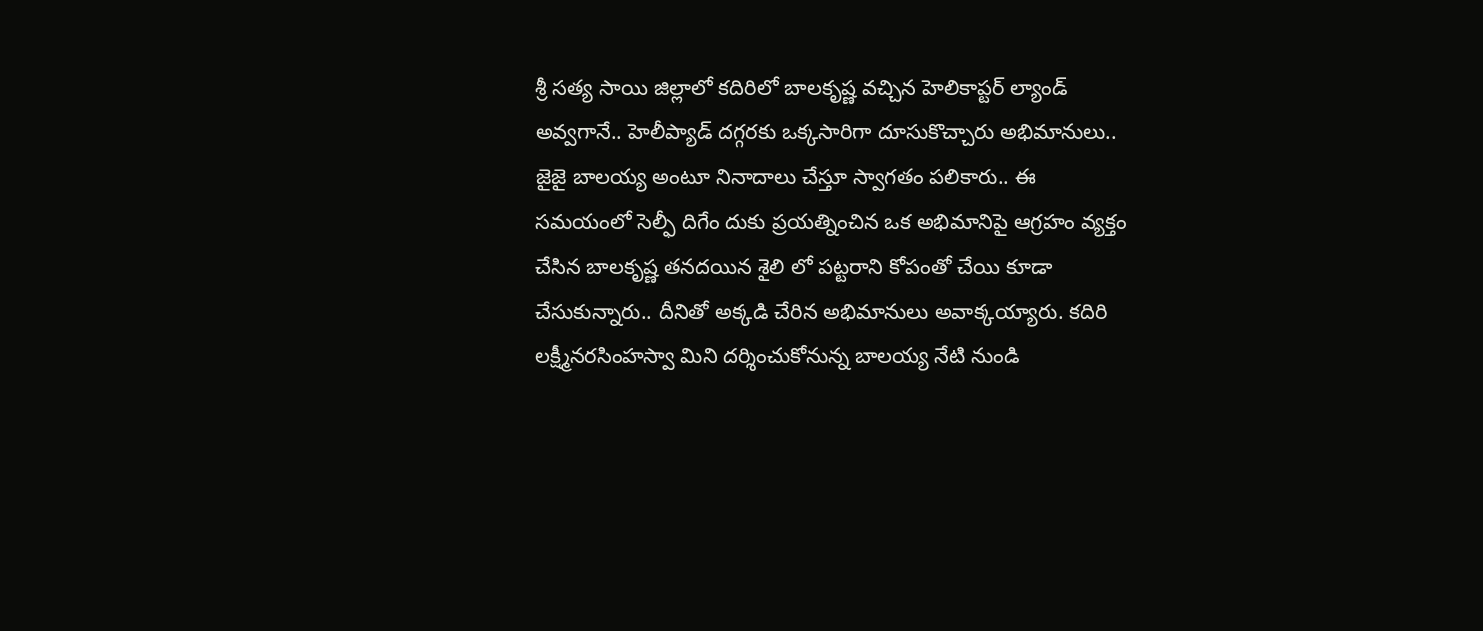శ్రీ సత్య సాయి జిల్లాలో కదిరిలో బాలకృష్ణ వచ్చిన హెలికాప్టర్‌ ల్యాండ్‌ అవ్వగానే.. హెలీప్యాడ్ దగ్గరకు ఒక్కసారిగా దూసుకొచ్చారు అభిమానులు.. జైజై బాలయ్య అంటూ నినాదాలు చేస్తూ స్వాగతం పలికారు.. ఈ సమయంలో సెల్ఫీ దిగేం దుకు ప్రయత్నించిన ఒక అభిమానిపై ఆగ్రహం వ్యక్తం చేసిన బాలకృష్ణ తనదయిన శైలి లో పట్టరాని కోపంతో చేయి కూడా చేసుకున్నారు.. దీనితో అక్కడి చేరిన అభిమానులు అవాక్కయ్యారు. కదిరి లక్ష్మీనరసింహస్వా మిని దర్శించుకోనున్న బాలయ్య నేటి నుండి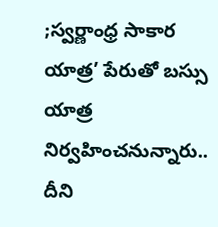;స్వర్ణాంధ్ర సాకార యాత్ర’ పేరుతో బస్సు యాత్ర నిర్వహించనున్నారు.. దీని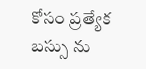కోసం ప్రత్యేక బస్సు ను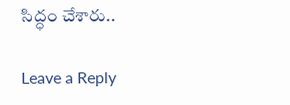సిద్ధం చేశారు..

Leave a Reply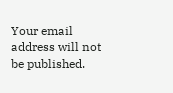Your email address will not be published.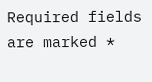Required fields are marked *